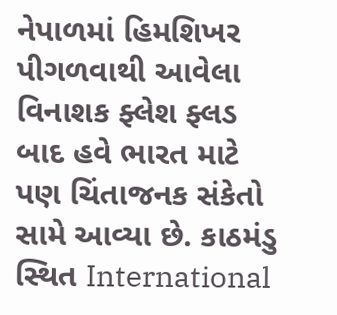નેપાળમાં હિમશિખર પીગળવાથી આવેલા વિનાશક ફ્લેશ ફ્લડ બાદ હવે ભારત માટે પણ ચિંતાજનક સંકેતો સામે આવ્યા છે. કાઠમંડુ સ્થિત International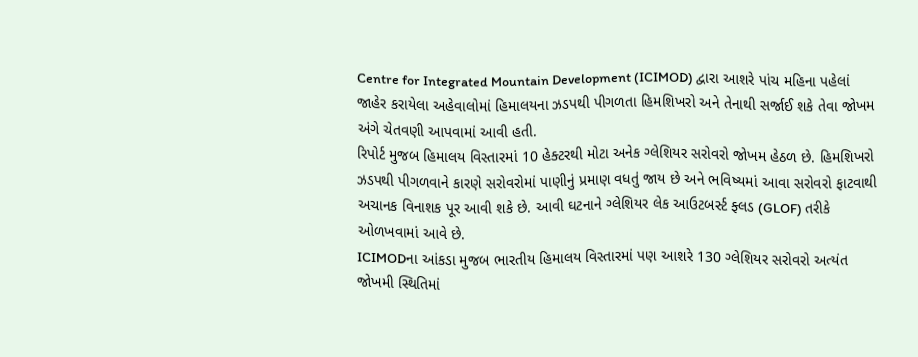Centre for Integrated Mountain Development (ICIMOD) દ્વારા આશરે પાંચ મહિના પહેલાં જાહેર કરાયેલા અહેવાલોમાં હિમાલયના ઝડપથી પીગળતા હિમશિખરો અને તેનાથી સર્જાઈ શકે તેવા જોખમ અંગે ચેતવણી આપવામાં આવી હતી.
રિપોર્ટ મુજબ હિમાલય વિસ્તારમાં 10 હેક્ટરથી મોટા અનેક ગ્લેશિયર સરોવરો જોખમ હેઠળ છે. હિમશિખરો ઝડપથી પીગળવાને કારણે સરોવરોમાં પાણીનું પ્રમાણ વધતું જાય છે અને ભવિષ્યમાં આવા સરોવરો ફાટવાથી અચાનક વિનાશક પૂર આવી શકે છે. આવી ઘટનાને ગ્લેશિયર લેક આઉટબર્સ્ટ ફ્લડ (GLOF) તરીકે ઓળખવામાં આવે છે.
ICIMODના આંકડા મુજબ ભારતીય હિમાલય વિસ્તારમાં પણ આશરે 130 ગ્લેશિયર સરોવરો અત્યંત જોખમી સ્થિતિમાં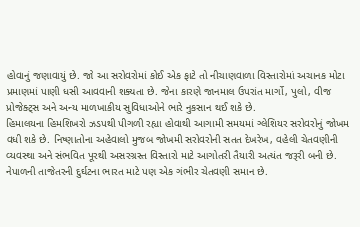હોવાનું જણાવાયું છે. જો આ સરોવરોમાં કોઈ એક ફાટે તો નીચાણવાળા વિસ્તારોમાં અચાનક મોટા પ્રમાણમાં પાણી ધસી આવવાની શક્યતા છે. જેના કારણે જાનમાલ ઉપરાંત માર્ગો, પુલો, વીજ પ્રોજેક્ટ્સ અને અન્ય માળખાકીય સુવિધાઓને ભારે નુકસાન થઈ શકે છે.
હિમાલયના હિમશિખરો ઝડપથી પીગળી રહ્યા હોવાથી આગામી સમયમાં ગ્લેશિયર સરોવરોનું જોખમ વધી શકે છે. નિષ્ણાતોના અહેવાલો મુજબ જોખમી સરોવરોની સતત દેખરેખ, વહેલી ચેતવણીની વ્યવસ્થા અને સંભવિત પૂરથી અસરગ્રસ્ત વિસ્તારો માટે આગોતરી તૈયારી અત્યંત જરૂરી બની છે.
નેપાળની તાજેતરની દુર્ઘટના ભારત માટે પણ એક ગંભીર ચેતવણી સમાન છે.